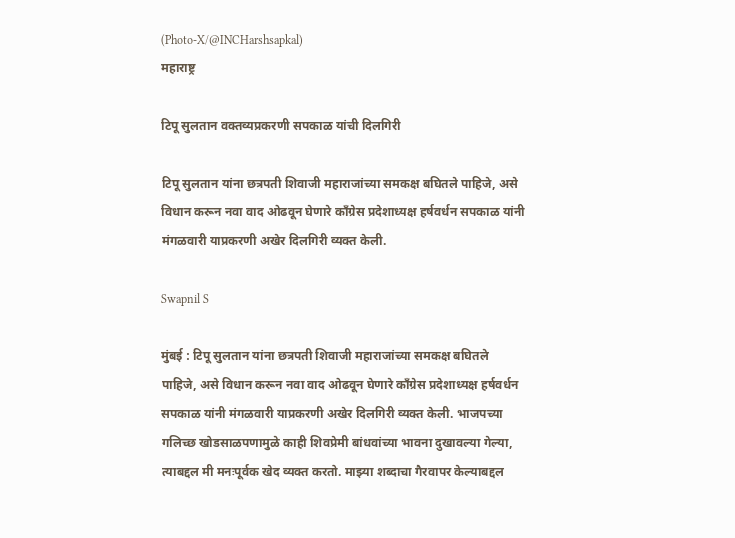(Photo-X/@INCHarshsapkal)
महाराष्ट्र

टिपू सुलतान वक्तव्यप्रकरणी सपकाळ यांची दिलगिरी

टिपू सुलतान यांना छत्रपती शिवाजी महाराजांच्या समकक्ष बघितले पाहिजे, असे विधान करून नवा वाद ओढवून घेणारे काँग्रेस प्रदेशाध्यक्ष हर्षवर्धन सपकाळ यांनी मंगळवारी याप्रकरणी अखेर दिलगिरी व्यक्त केली.

Swapnil S

मुंबई : टिपू सुलतान यांना छत्रपती शिवाजी महाराजांच्या समकक्ष बघितले पाहिजे, असे विधान करून नवा वाद ओढवून घेणारे काँग्रेस प्रदेशाध्यक्ष हर्षवर्धन सपकाळ यांनी मंगळवारी याप्रकरणी अखेर दिलगिरी व्यक्त केली. भाजपच्या गलिच्छ खोडसाळपणामुळे काही शिवप्रेमी बांधवांच्या भावना दुखावल्या गेल्या, त्याबद्दल मी मनःपूर्वक खेद व्यक्त करतो. माझ्या शब्दाचा गैरवापर केल्याबद्दल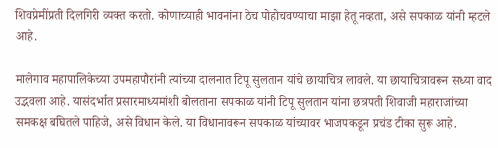शिवप्रेमींप्रती दिलगिरी व्यक्त करतो. कोणाच्याही भावनांना ठेच पोहोचवण्याचा माझा हेतू नव्हता, असे सपकाळ यांनी म्हटले आहे.

मालेगाव महापालिकेच्या उपमहापौरांनी त्यांच्या दालनात टिपू सुलतान यांचे छायाचित्र लावले. या छायाचित्रावरून सध्या वाद उद्भवला आहे. यासंदर्भात प्रसारमाध्यमांशी बोलताना सपकाळ यांनी टिपू सुलतान यांना छत्रपती शिवाजी महाराजांच्या समकक्ष बघितले पाहिजे, असे विधान केले. या विधानावरून सपकाळ यांच्यावर भाजपकडून प्रचंड टीका सुरू आहे.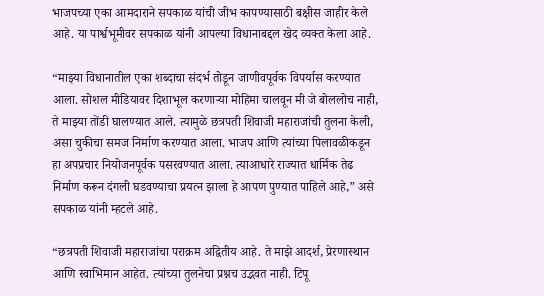भाजपच्या एका आमदाराने सपकाळ यांची जीभ कापण्यासाठी बक्षीस जाहीर केले आहे. या पार्श्वभूमीवर सपकाळ यांनी आपल्या विधानाबद्दल खेद व्यक्त केला आहे.

“माझ्या विधानातील एका शब्दाचा संदर्भ तोडून जाणीवपूर्वक विपर्यास करण्यात आला. सोशल मीडियावर दिशाभूल करणाऱ्या मोहिमा चालवून मी जे बोललोच नाही, ते माझ्या तोंडी घालण्यात आले. त्यामुळे छत्रपती शिवाजी महाराजांची तुलना केली, असा चुकीचा समज निर्माण करण्यात आला. भाजप आणि त्यांच्या पिलावळीकडून हा अपप्रचार नियोजनपूर्वक पसरवण्यात आला. त्याआधारे राज्यात धार्मिक तेढ निर्माण करून दंगली घडवण्याचा प्रयत्न झाला हे आपण पुण्यात पाहिले आहे,” असे सपकाळ यांनी म्हटले आहे.

“छत्रपती शिवाजी महाराजांचा पराक्रम अद्वितीय आहे. ते माझे आदर्श, प्रेरणास्थान आणि स्वाभिमान आहेत. त्यांच्या तुलनेचा प्रश्नच उद्भवत नाही. टिपू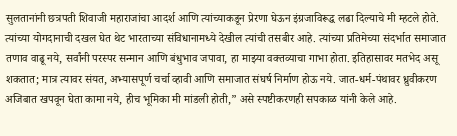सुलतानांनी छत्रपती शिवाजी महाराजांचा आदर्श आणि त्यांच्याकडून प्रेरणा घेऊन इंग्रजाविरूद्ध लढा दिल्याचे मी म्हटले होते. त्यांच्या योगदानाची दखल घेत थेट भारताच्या संविधानामध्ये देखील त्यांची तसबीर आहे. त्यांच्या प्रतिमेच्या संदर्भात समाजात तणाव वाढू नये, सर्वांनी परस्पर सन्मान आणि बंधुभाव जपावा, हा माझ्या वक्तव्याचा गाभा होता. इतिहासावर मतभेद असू शकतात; मात्र त्यावर संयत, अभ्यासपूर्ण चर्चा व्हावी आणि समाजात संघर्ष निर्माण होऊ नये. जात-धर्म-पंथावर ध्रुवीकरण अजिबात खपवून घेता कामा नये, हीच भूमिका मी मांडली होती,” असे स्पष्टीकरणही सपकाळ यांनी केले आहे.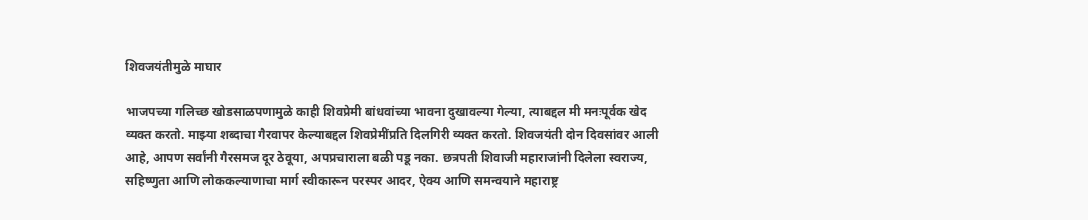शिवजयंतीमुळे माघार

भाजपच्या गलिच्छ खोडसाळपणामुळे काही शिवप्रेमी बांधवांच्या भावना दुखावल्या गेल्या, त्याबद्दल मी मनःपूर्वक खेद व्यक्त करतो. माझ्या शब्दाचा गैरवापर केल्याबद्दल शिवप्रेमींप्रति दिलगिरी व्यक्त करतो. शिवजयंती दोन दिवसांवर आली आहे, आपण सर्वांनी गैरसमज दूर ठेवूया, अपप्रचाराला बळी पडू नका. छत्रपती शिवाजी महाराजांनी दिलेला स्वराज्य, सहिष्णुता आणि लोककल्याणाचा मार्ग स्वीकारून परस्पर आदर, ऐक्य आणि समन्वयाने महाराष्ट्र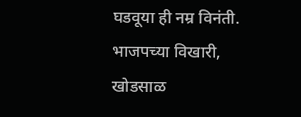घडवूया ही नम्र विनंती. भाजपच्या विखारी, खोडसाळ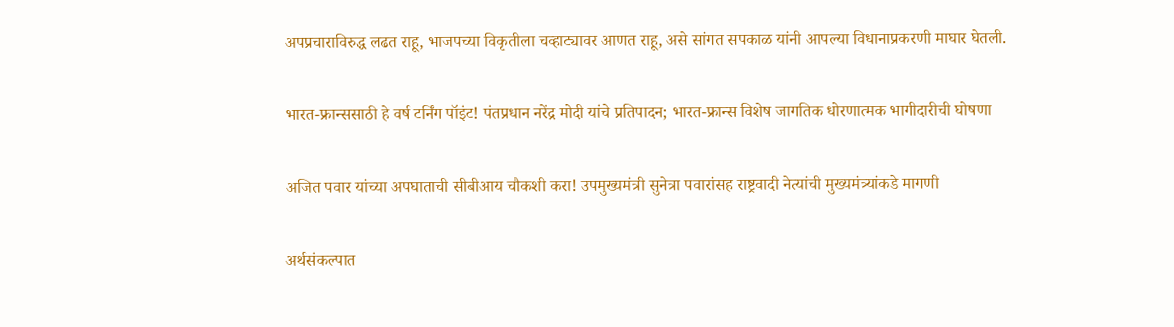अपप्रचाराविरुद्ध लढत राहू, भाजपच्या विकृतीला चव्हाट्यावर आणत राहू, असे सांगत सपकाळ यांनी आपल्या विधानाप्रकरणी माघार घेतली.

भारत-फ्रान्ससाठी हे वर्ष टर्निंग पॉइंट! पंतप्रधान नरेंद्र मोदी यांचे प्रतिपादन; भारत-फ्रान्स विशेष जागतिक धोरणात्मक भागीदारीची घोषणा

अजित पवार यांच्या अपघाताची सीबीआय चौकशी करा! उपमुख्यमंत्री सुनेत्रा पवारांसह राष्ट्रवादी नेत्यांची मुख्यमंत्र्यांकडे मागणी

अर्थसंकल्पात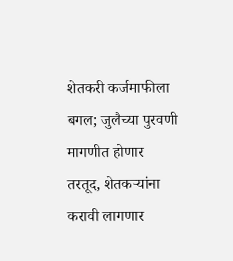शेतकरी कर्जमाफीला बगल; जुलैच्या पुरवणी मागणीत होणार तरतूद, शेतकऱ्यांना करावी लागणार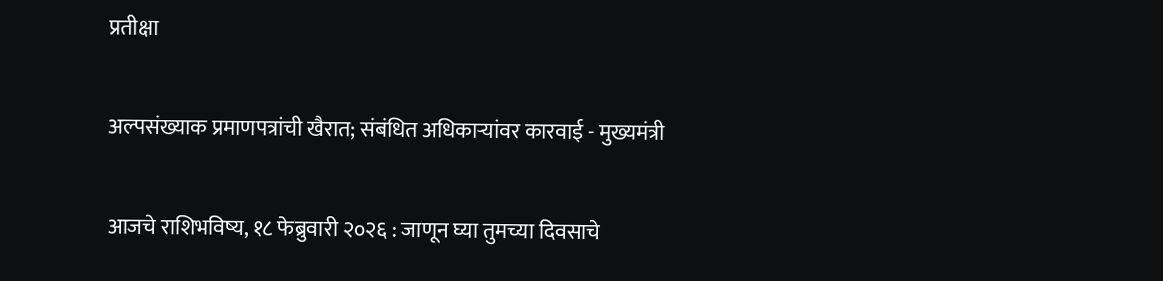प्रतीक्षा

अल्पसंख्याक प्रमाणपत्रांची खैरात; संबंधित अधिकाऱ्यांवर कारवाई - मुख्यमंत्री

आजचे राशिभविष्य, १८ फेब्रुवारी २०२६ : जाणून घ्या तुमच्या दिवसाचे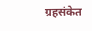ग्रहसंकेत